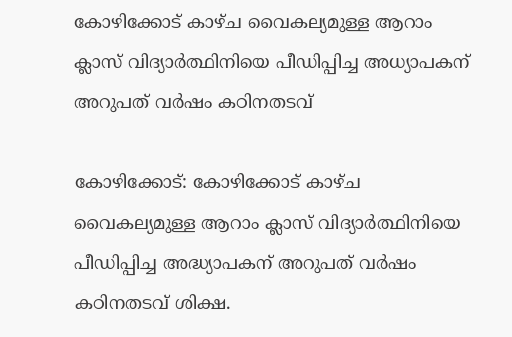കോഴിക്കോട് കാഴ്ച വൈകല്യമുള്ള ആറാം ക്ലാസ് വിദ്യാര്‍ത്ഥിനിയെ പീഡിപ്പിച്ച അധ്യാപകന് അറുപത് വര്‍ഷം കഠിനതടവ്

കോഴിക്കോട്: കോഴിക്കോട് കാഴ്ച വൈകല്യമുള്ള ആറാം ക്ലാസ് വിദ്യാര്‍ത്ഥിനിയെ പീഡിപ്പിച്ച അദ്ധ്യാപകന് അറുപത് വര്‍ഷം കഠിനതടവ് ശിക്ഷ.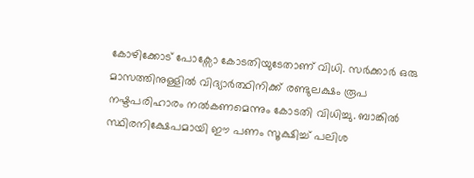കോഴിക്കോട് പോക്സോ കോടതിയുടേതാണ് വിധി. സര്‍ക്കാര്‍ ഒരു മാസത്തിനുള്ളില്‍ വിദ്യാര്‍ത്ഥിനിക്ക് രണ്ടുലക്ഷം രൂപ നഷ്ടപരിഹാരം നല്‍കണമെന്നും കോടതി വിധിച്ചു. ബാങ്കില്‍ സ്ഥിരനിക്ഷേപമായി ഈ പണം സൂക്ഷിച്ച് പലിശ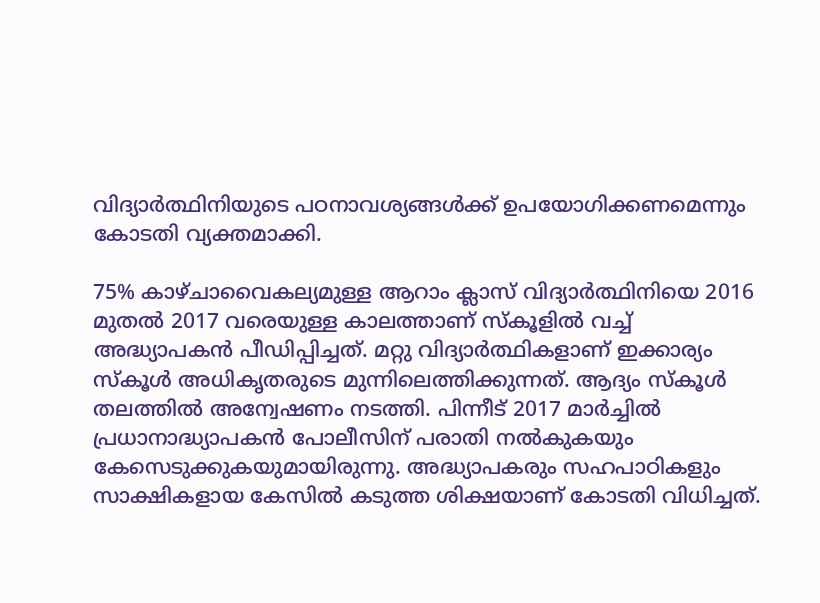വിദ്യാര്‍ത്ഥിനിയുടെ പഠനാവശ്യങ്ങള്‍ക്ക് ഉപയോഗിക്കണമെന്നും കോടതി വ്യക്തമാക്കി.

75% കാഴ്ചാവൈകല്യമുള്ള ആറാം ക്ലാസ് വിദ്യാര്‍ത്ഥിനിയെ 2016 മുതല്‍ 2017 വരെയുള്ള കാലത്താണ് സ്‌കൂളില്‍ വച്ച് അദ്ധ്യാപകന്‍ പീഡിപ്പിച്ചത്. മറ്റു വിദ്യാര്‍ത്ഥികളാണ് ഇക്കാര്യം സ്‌കൂള്‍ അധികൃതരുടെ മുന്നിലെത്തിക്കുന്നത്. ആദ്യം സ്‌കൂള്‍ തലത്തില്‍ അന്വേഷണം നടത്തി. പിന്നീട് 2017 മാര്‍ച്ചില്‍ പ്രധാനാദ്ധ്യാപകന്‍ പോലീസിന് പരാതി നല്‍കുകയും കേസെടുക്കുകയുമായിരുന്നു. അദ്ധ്യാപകരും സഹപാഠികളും സാക്ഷികളായ കേസില്‍ കടുത്ത ശിക്ഷയാണ് കോടതി വിധിച്ചത്.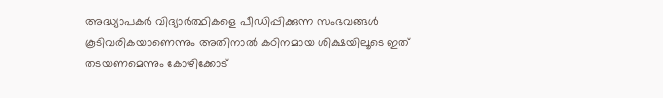അദ്ധ്യാപകര്‍ വിദ്യാര്‍ത്ഥികളെ പീഡിപ്പിക്കുന്ന സംഭവങ്ങള്‍ കൂടിവരികയാണെന്നും അതിനാല്‍ കഠിനമായ ശിക്ഷയിലൂടെ ഇത് തടയണമെന്നും കോഴിക്കോട്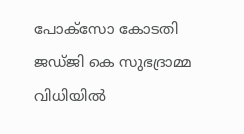പോക്സോ കോടതി ജഡ്ജി കെ സുഭദ്രാമ്മ വിധിയില്‍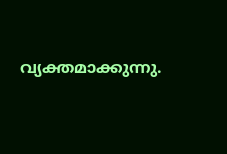വ്യക്തമാക്കുന്നു.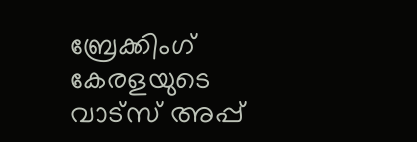ബ്രേക്കിംഗ് കേരളയുടെ വാട്സ് അപ്പ്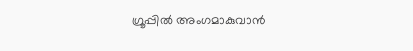ഗ്രൂപ്പിൽ അംഗമാകുവാൻ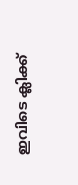ഇവിടെ ക്ലിക്ക്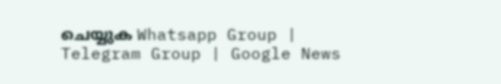ചെയ്യുക Whatsapp Group | Telegram Group | Google News